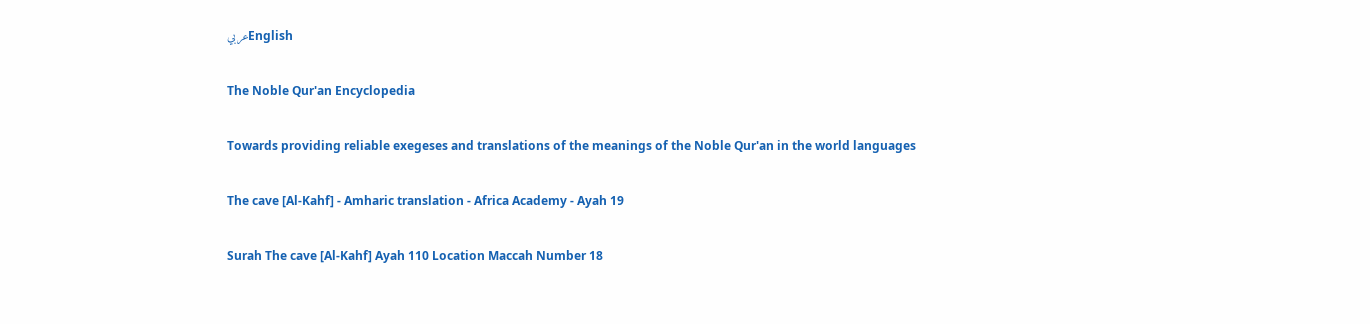عربيEnglish

The Noble Qur'an Encyclopedia

Towards providing reliable exegeses and translations of the meanings of the Noble Qur'an in the world languages

The cave [Al-Kahf] - Amharic translation - Africa Academy - Ayah 19

Surah The cave [Al-Kahf] Ayah 110 Location Maccah Number 18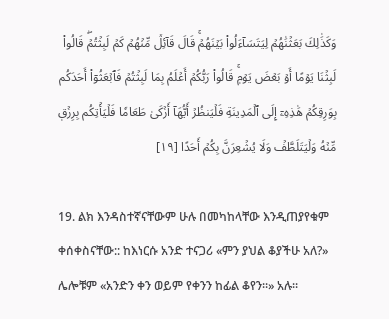وَكَذَٰلِكَ بَعَثۡنَٰهُمۡ لِيَتَسَآءَلُواْ بَيۡنَهُمۡۚ قَالَ قَآئِلٞ مِّنۡهُمۡ كَمۡ لَبِثۡتُمۡۖ قَالُواْ لَبِثۡنَا يَوۡمًا أَوۡ بَعۡضَ يَوۡمٖۚ قَالُواْ رَبُّكُمۡ أَعۡلَمُ بِمَا لَبِثۡتُمۡ فَٱبۡعَثُوٓاْ أَحَدَكُم بِوَرِقِكُمۡ هَٰذِهِۦٓ إِلَى ٱلۡمَدِينَةِ فَلۡيَنظُرۡ أَيُّهَآ أَزۡكَىٰ طَعَامٗا فَلۡيَأۡتِكُم بِرِزۡقٖ مِّنۡهُ وَلۡيَتَلَطَّفۡ وَلَا يُشۡعِرَنَّ بِكُمۡ أَحَدًا [١٩]

19. ልክ እንዳስተኛናቸውም ሁሉ በመካከላቸው እንዲጠያየቁም ቀሰቀስናቸው:: ከእነርሱ አንድ ተናጋሪ «ምን ያህል ቆያችሁ አለ?» ሌሎቹም «አንድን ቀን ወይም የቀንን ከፊል ቆየን።» አሉ።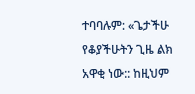ተባባሉም: «ጌታችሁ የቆያችሁትን ጊዜ ልክ አዋቂ ነው:: ከዚህም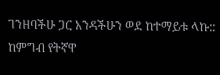ገንዘባችሁ ጋር አንዳችሁን ወደ ከተማይቱ ላኩ:: ከምግብ የትኛዋ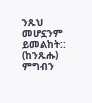ንጹህ መሆኗንም ይመልከት:: (ከንጹሑ) ምግብን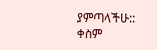ያምጣላችሁ:: ቀስም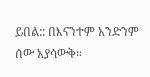ይበል:: በእናንተም አንድንም ሰው አያሳውቅ።